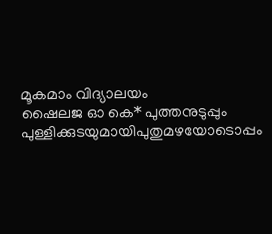മൂകമാം വിദ്യാലയം
ഷൈലജ ഓ കെ* പുത്തനുടുപ്പും പുള്ളിക്കുടയുമായിപുതുമഴയോടൊപ്പം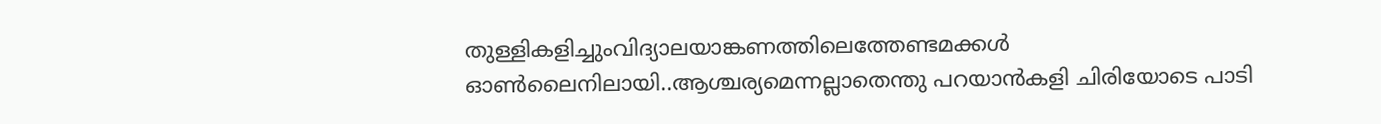തുള്ളികളിച്ചുംവിദ്യാലയാങ്കണത്തിലെത്തേണ്ടമക്കൾ ഓൺലൈനിലായി..ആശ്ചര്യമെന്നല്ലാതെന്തു പറയാൻകളി ചിരിയോടെ പാടി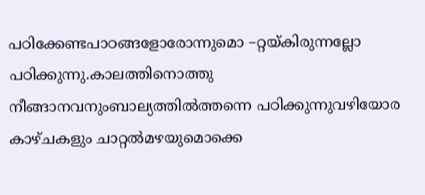പഠിക്കേണ്ടപാഠങ്ങളോരോന്നുമൊ –റ്റയ്കിരുന്നല്ലോ പഠിക്കുന്നു.കാലത്തിനൊത്തു നീങ്ങാനവനുംബാല്യത്തിൽത്തന്നെ പഠിക്കുന്നുവഴിയോര കാഴ്ചകളും ചാറ്റൽമഴയുമൊക്കെ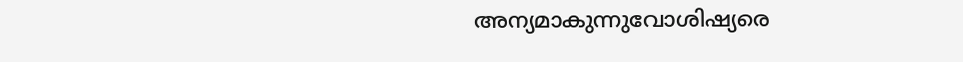അന്യമാകുന്നുവോശിഷ്യരെ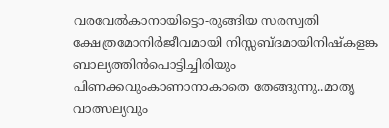വരവേൽകാനായിട്ടൊ-രുങ്ങിയ സരസ്വതി ക്ഷേത്രമോനിർജീവമായി നിസ്സബ്ദമായിനിഷ്കളങ്ക ബാല്യത്തിൻപൊട്ടിച്ചിരിയും പിണക്കവുംകാണാനാകാതെ തേങ്ങുന്നു..മാതൃ വാത്സല്യവും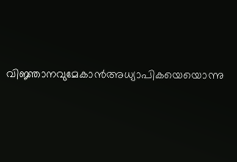വിജ്ഞാനവുമേകാൻഅധ്യാപികയെയൊന്നു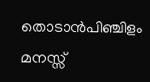തൊടാൻപിഞ്ചിളം മനസ്സ്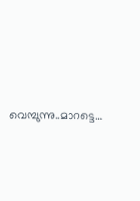വെമ്പുന്നു..മാറട്ടെ…